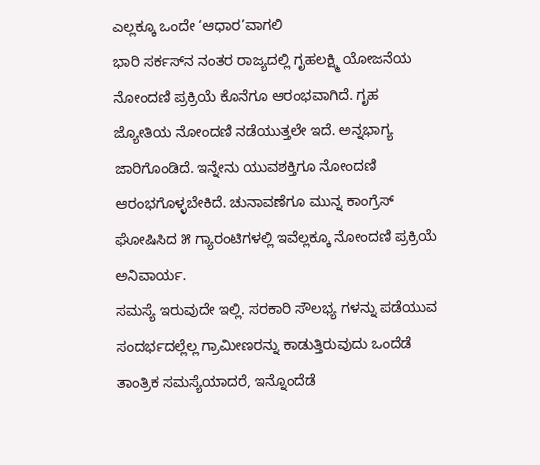ಎಲ್ಲಕ್ಕೂ ಒಂದೇ ‘ಆಧಾರ’ವಾಗಲಿ
ಭಾರಿ ಸರ್ಕಸ್‌ನ ನಂತರ ರಾಜ್ಯದಲ್ಲಿ ಗೃಹಲಕ್ಷ್ಮಿ ಯೋಜನೆಯ ನೋಂದಣಿ ಪ್ರಕ್ರಿಯೆ ಕೊನೆಗೂ ಆರಂಭವಾಗಿದೆ. ಗೃಹ ಜ್ಯೋತಿಯ ನೋಂದಣಿ ನಡೆಯುತ್ತಲೇ ಇದೆ. ಅನ್ನಭಾಗ್ಯ ಜಾರಿಗೊಂಡಿದೆ. ಇನ್ನೇನು ಯುವಶಕ್ತಿಗೂ ನೋಂದಣಿ ಆರಂಭಗೊಳ್ಳಬೇಕಿದೆ. ಚುನಾವಣೆಗೂ ಮುನ್ನ ಕಾಂಗ್ರೆಸ್ ಘೋಷಿಸಿದ ೫ ಗ್ಯಾರಂಟಿಗಳಲ್ಲಿ ಇವೆಲ್ಲಕ್ಕೂ ನೋಂದಣಿ ಪ್ರಕ್ರಿಯೆ ಅನಿವಾರ್ಯ.
ಸಮಸ್ಯೆ ಇರುವುದೇ ಇಲ್ಲಿ. ಸರಕಾರಿ ಸೌಲಭ್ಯ ಗಳನ್ನು ಪಡೆಯುವ ಸಂದರ್ಭದಲ್ಲೆಲ್ಲ ಗ್ರಾಮೀಣರನ್ನು ಕಾಡುತ್ತಿರುವುದು ಒಂದೆಡೆ ತಾಂತ್ರಿಕ ಸಮಸ್ಯೆಯಾದರೆ, ಇನ್ನೊಂದೆಡೆ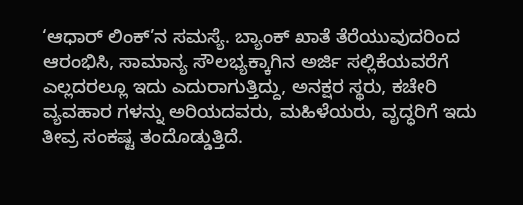‘ಆಧಾರ್ ಲಿಂಕ್’ನ ಸಮಸ್ಯೆ. ಬ್ಯಾಂಕ್ ಖಾತೆ ತೆರೆಯುವುದರಿಂದ ಆರಂಭಿಸಿ, ಸಾಮಾನ್ಯ ಸೌಲಭ್ಯಕ್ಕಾಗಿನ ಅರ್ಜಿ ಸಲ್ಲಿಕೆಯವರೆಗೆ ಎಲ್ಲದರಲ್ಲೂ ಇದು ಎದುರಾಗುತ್ತಿದ್ದು, ಅನಕ್ಷರ ಸ್ಥರು, ಕಚೇರಿ ವ್ಯವಹಾರ ಗಳನ್ನು ಅರಿಯದವರು, ಮಹಿಳೆಯರು, ವೃದ್ಧರಿಗೆ ಇದು ತೀವ್ರ ಸಂಕಷ್ಟ ತಂದೊಡ್ಡುತ್ತಿದೆ.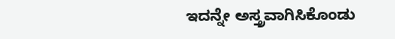ಇದನ್ನೇ ಅಸ್ತ್ರವಾಗಿಸಿಕೊಂಡು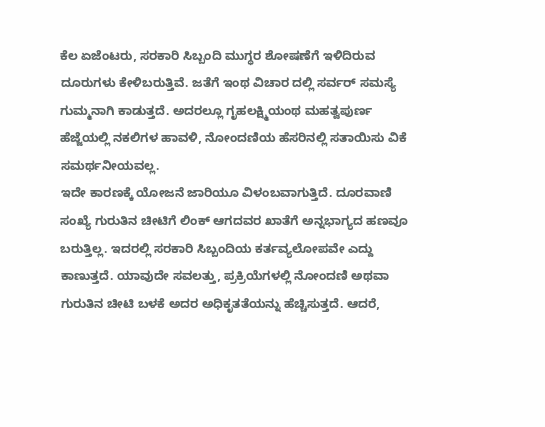ಕೆಲ ಏಜೆಂಟರು, ಸರಕಾರಿ ಸಿಬ್ಬಂದಿ ಮುಗ್ಧರ ಶೋಷಣೆಗೆ ಇಳಿದಿರುವ ದೂರುಗಳು ಕೇಳಿಬರುತ್ತಿವೆ. ಜತೆಗೆ ಇಂಥ ವಿಚಾರ ದಲ್ಲಿ ಸರ್ವರ್ ಸಮಸ್ಯೆ ಗುಮ್ಮನಾಗಿ ಕಾಡುತ್ತದೆ. ಅದರಲ್ಲೂ ಗೃಹಲಕ್ಷ್ಮಿಯಂಥ ಮಹತ್ವಪುರ್ಣ ಹೆಜ್ಜೆಯಲ್ಲಿ ನಕಲಿಗಳ ಹಾವಳಿ, ನೋಂದಣಿಯ ಹೆಸರಿನಲ್ಲಿ ಸತಾಯಿಸು ವಿಕೆ ಸಮರ್ಥನೀಯವಲ್ಲ.
ಇದೇ ಕಾರಣಕ್ಕೆ ಯೋಜನೆ ಜಾರಿಯೂ ವಿಳಂಬವಾಗುತ್ತಿದೆ. ದೂರವಾಣಿ ಸಂಖ್ಯೆ ಗುರುತಿನ ಚೀಟಿಗೆ ಲಿಂಕ್ ಆಗದವರ ಖಾತೆಗೆ ಅನ್ನಭಾಗ್ಯದ ಹಣವೂ ಬರುತ್ತಿಲ್ಲ. ಇದರಲ್ಲಿ ಸರಕಾರಿ ಸಿಬ್ಬಂದಿಯ ಕರ್ತವ್ಯಲೋಪವೇ ಎದ್ದು ಕಾಣುತ್ತದೆ. ಯಾವುದೇ ಸವಲತ್ತು, ಪ್ರಕ್ರಿಯೆಗಳಲ್ಲಿ ನೋಂದಣಿ ಅಥವಾ ಗುರುತಿನ ಚೀಟಿ ಬಳಕೆ ಅದರ ಅಧಿಕೃತತೆಯನ್ನು ಹೆಚ್ಚಿಸುತ್ತದೆ. ಆದರೆ,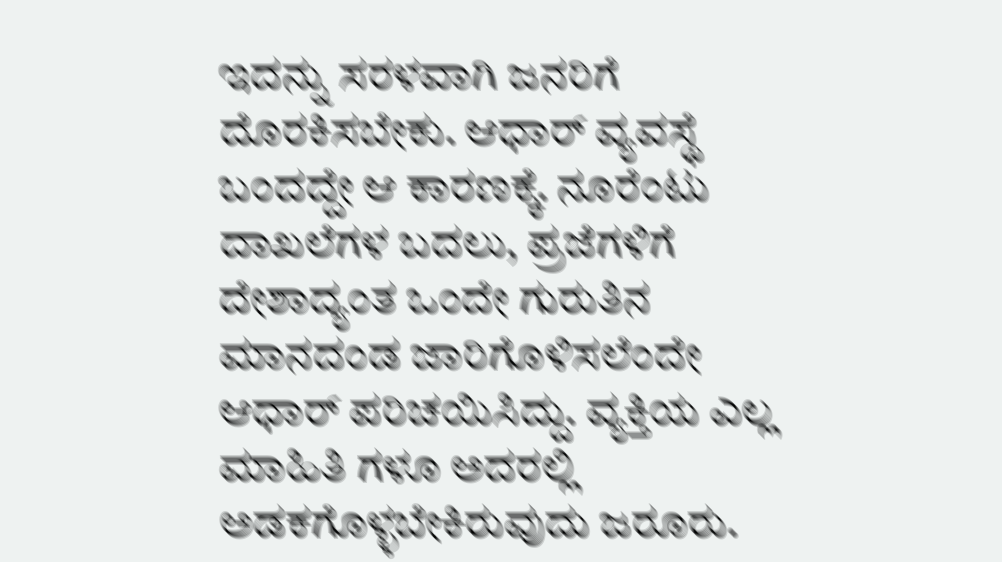ಇದನ್ನು ಸರಳವಾಗಿ ಜನರಿಗೆ ದೊರಕಿಸಬೇಕು. ಆಧಾರ್ ವ್ಯವಸ್ಥೆ ಬಂದದ್ದೇ ಆ ಕಾರಣಕ್ಕೆ. ನೂರೆಂಟು ದಾಖಲೆಗಳ ಬದಲು, ಪ್ರಜೆಗಳಿಗೆ ದೇಶಾದ್ಯಂತ ಒಂದೇ ಗುರುತಿನ ಮಾನದಂಡ ಜಾರಿಗೊಳಿಸಲೆಂದೇ ಆಧಾರ್ ಪರಿಚಯಿಸಿದ್ದು. ವ್ಯಕ್ತಿಯ ಎಲ್ಲ ಮಾಹಿತಿ ಗಳೂ ಅದರಲ್ಲಿ ಅಡಕಗೊಳ್ಳಬೇಕಿರುವುದು ಜರೂರು.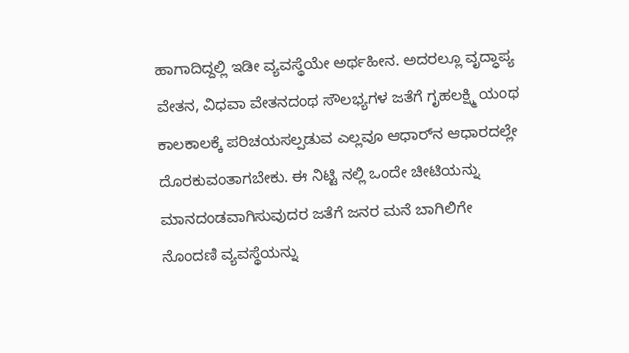ಹಾಗಾದಿದ್ದಲ್ಲಿ ಇಡೀ ವ್ಯವಸ್ಥೆಯೇ ಅರ್ಥಹೀನ. ಅದರಲ್ಲೂ ವೃದ್ಧಾಪ್ಯ ವೇತನ, ವಿಧವಾ ವೇತನದಂಥ ಸೌಲಭ್ಯಗಳ ಜತೆಗೆ ಗೃಹಲಕ್ಷ್ಮಿ ಯಂಥ ಕಾಲಕಾಲಕ್ಕೆ ಪರಿಚಯಸಲ್ಪಡುವ ಎಲ್ಲವೂ ಆಧಾರ್‌ನ ಆಧಾರದಲ್ಲೇ ದೊರಕುವಂತಾಗಬೇಕು. ಈ ನಿಟ್ಟಿ ನಲ್ಲಿ ಒಂದೇ ಚೀಟಿಯನ್ನು ಮಾನದಂಡವಾಗಿಸುವುದರ ಜತೆಗೆ ಜನರ ಮನೆ ಬಾಗಿಲಿಗೇ ನೊಂದಣಿ ವ್ಯವಸ್ಥೆಯನ್ನು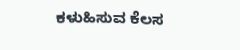ಕಳುಹಿಸುವ ಕೆಲಸ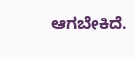ಆಗಬೇಕಿದೆ.